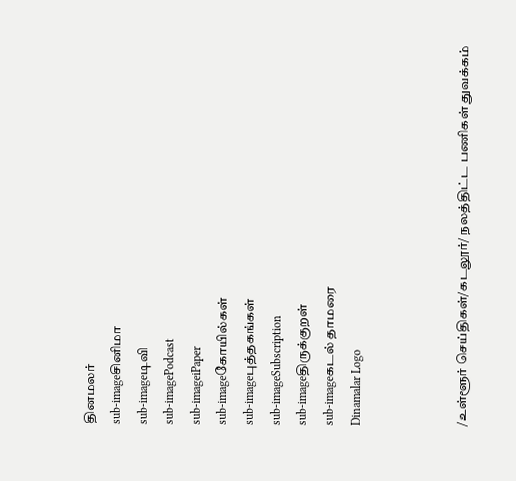தினமலர்
sub-imageசினிமா
sub-imageடிவி
sub-imagePodcast
sub-imageiPaper
sub-imageகோயில்கள்
sub-imageபுத்தகங்கள்
sub-imageSubscription
sub-imageதிருக்குறள்
sub-imageகடல் தாமரை
Dinamalar Logo



/உள்ளூர் செய்திகள்/கடலூர்/ நலத்திட்ட பணிகள் துவக்கம்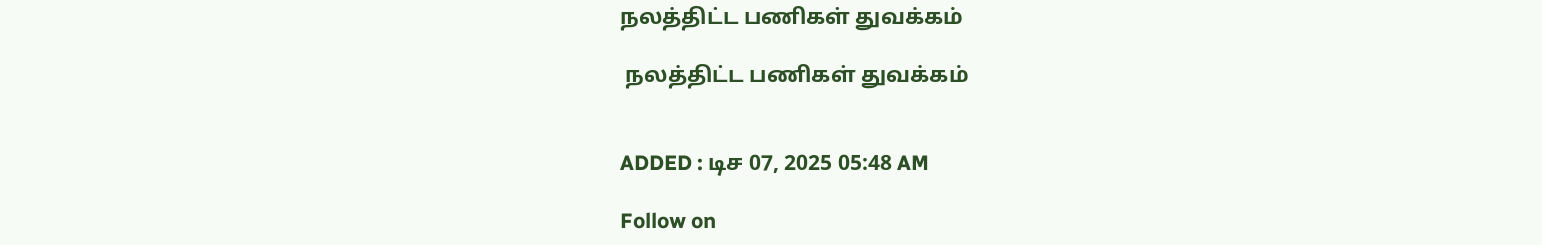நலத்திட்ட பணிகள் துவக்கம்

 நலத்திட்ட பணிகள் துவக்கம்


ADDED : டிச 07, 2025 05:48 AM

Follow on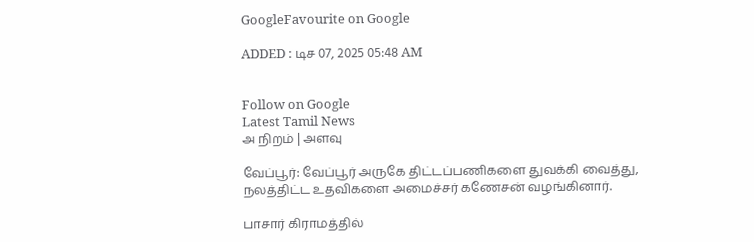GoogleFavourite on Google

ADDED : டிச 07, 2025 05:48 AM


Follow on Google
Latest Tamil News
அ நிறம் | அளவு

வேப்பூர்: வேப்பூர் அருகே திட்டப்பணிகளை துவக்கி வைத்து, நலத்திட்ட உதவிகளை அமைச்சர் கணேசன் வழங்கினார்.

பாசார் கிராமத்தில்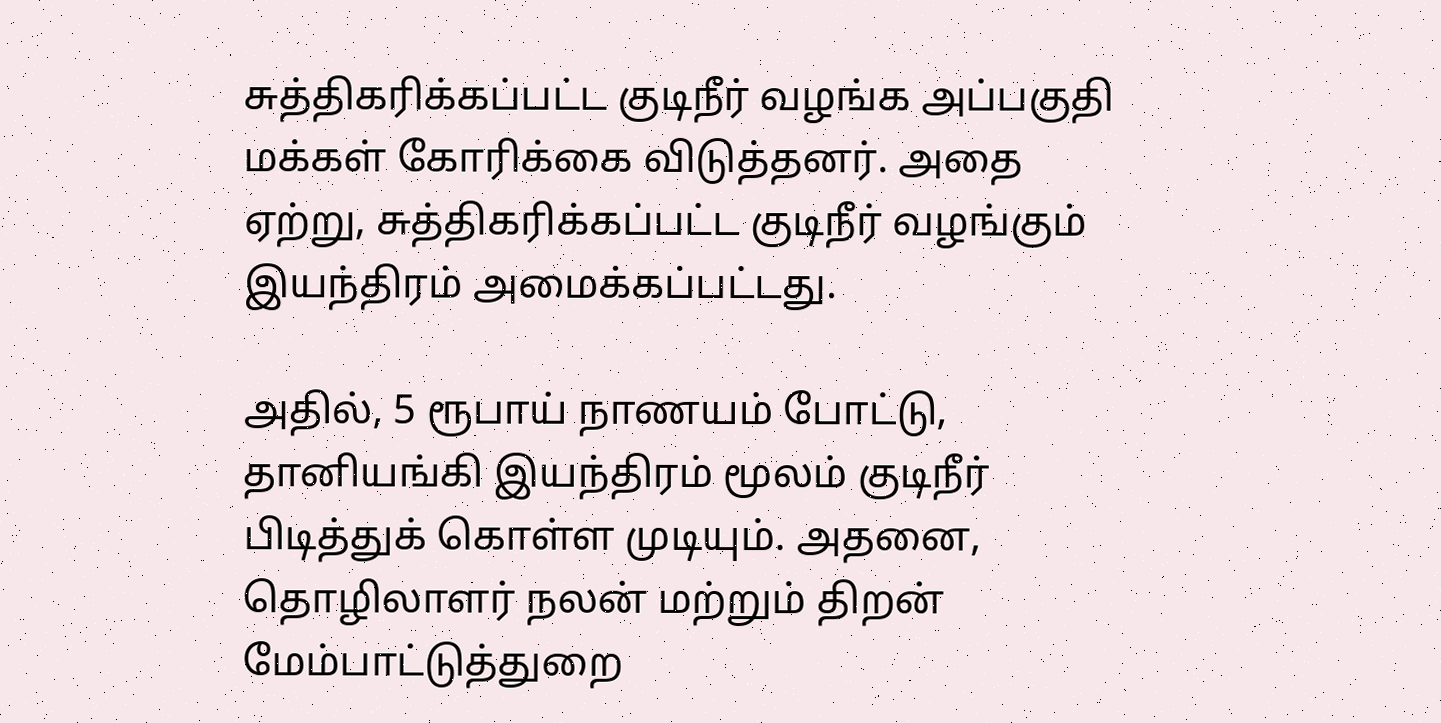சுத்திகரிக்கப்பட்ட குடிநீர் வழங்க அப்பகுதி மக்கள் கோரிக்கை விடுத்தனர். அதை ஏற்று, சுத்திகரிக்கப்பட்ட குடிநீர் வழங்கும் இயந்திரம் அமைக்கப்பட்டது.

அதில், 5 ரூபாய் நாணயம் போட்டு, தானியங்கி இயந்திரம் மூலம் குடிநீர் பிடித்துக் கொள்ள முடியும். அதனை, தொழிலாளர் நலன் மற்றும் திறன் மேம்பாட்டுத்துறை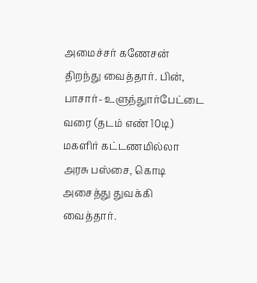அமைச்சர் கணேசன் திறந்து வைத்தார். பின், பாசார்- உளுந்துார்பேட்டை வரை (தடம் எண் 10டி) மகளிர் கட்டணமில்லா அரசு பஸ்சை, கொடி அசைத்து துவக்கி வைத்தார்.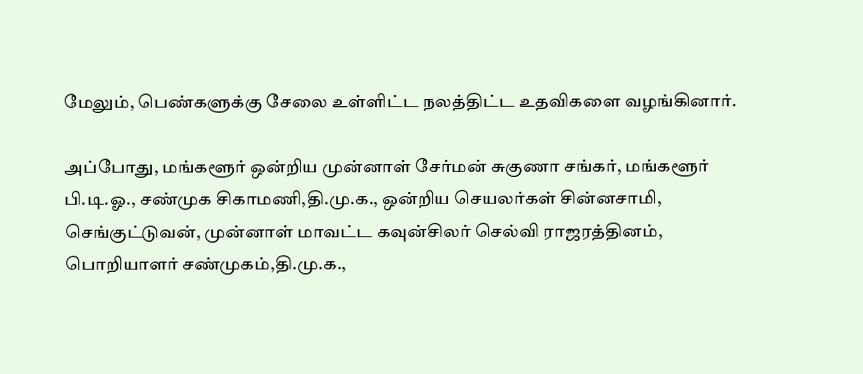மேலும், பெண்களுக்கு சேலை உள்ளிட்ட நலத்திட்ட உதவிகளை வழங்கினார்.

அப்போது, மங்களூர் ஒன்றிய முன்னாள் சேர்மன் சுகுணா சங்கர், மங்களூர் பி.டி.ஓ., சண்முக சிகாமணி,தி.மு.க., ஒன்றிய செயலர்கள் சின்னசாமி, செங்குட்டுவன், முன்னாள் மாவட்ட கவுன்சிலர் செல்வி ராஜரத்தினம், பொறியாளர் சண்முகம்,தி.மு.க.,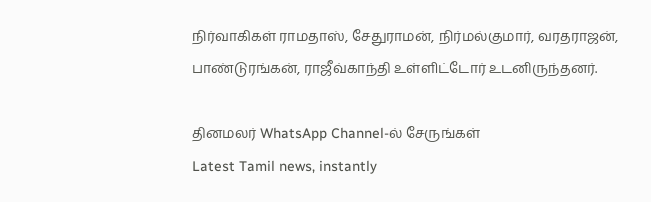நிர்வாகிகள் ராமதாஸ், சேதுராமன், நிர்மல்குமார், வரதராஜன், பாண்டுரங்கன், ராஜீவ்காந்தி உள்ளிட்டோர் உடனிருந்தனர்.

தினமலர் WhatsApp Channel-ல் சேருங்கள்
Latest Tamil news, instantly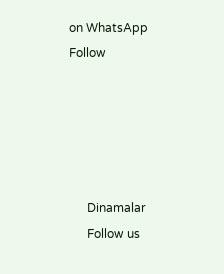on WhatsApp
Follow





      Dinamalar
      Follow us